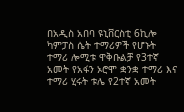በአዲስ አበባ ዩኒቨርስቲ 6ኪሎ ካምፓስ ሴት ተማሪዎች የሆኑት ተማሪ ሎሚቱ ዋቅቡልቻ የ3ተኛ አመት የአፋን ኦሮሞ ቋንቋ ተማሪ እና ተማሪ ሂሩት ቱሌ የ2ተኛ አመት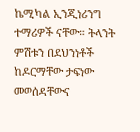ኬሚካል ኢንጂነሪንግ ተማሪዎች ናቸው። ትላንት ምሽቱን በደህንነቶች ከዶርማቸው ታፍነው መወሰዳቸውና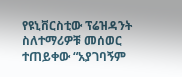የዩኒቨርስቲው ፕሬዝዳንት ስለተማሪዎቹ መሰወር ተጠይቀው “አያገባኝም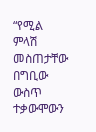“የሚል ምላሽ መስጠታቸው በግቢው ውስጥ ተቃውሞውን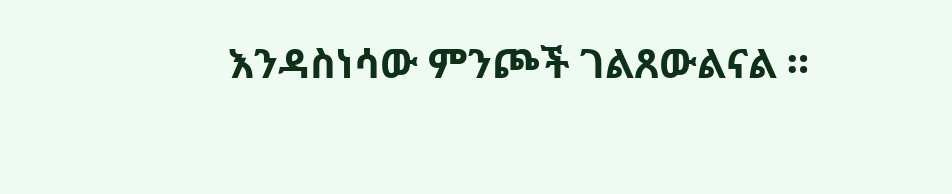እንዳስነሳው ምንጮች ገልጸውልናል ።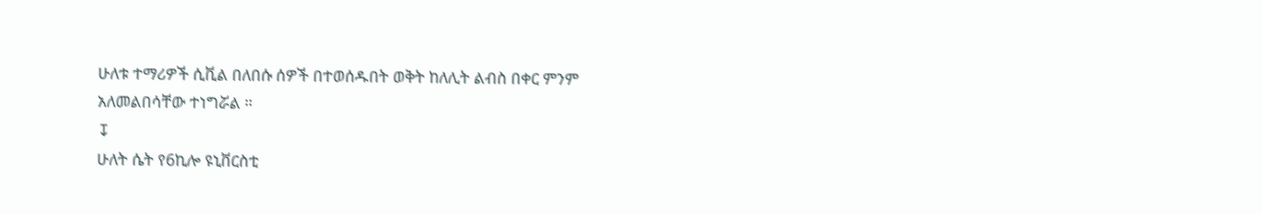ሁለቱ ተማሪዎች ሲቪል በለበሱ ሰዎች በተወሰዱበት ወቅት ከለሊት ልብስ በቀር ምንም አለመልበሳቸው ተነግሯል ።
↧
ሁለት ሴት የ6ኪሎ ዩኒቨርስቲ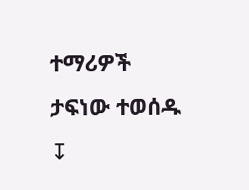ተማሪዎች ታፍነው ተወሰዱ
↧